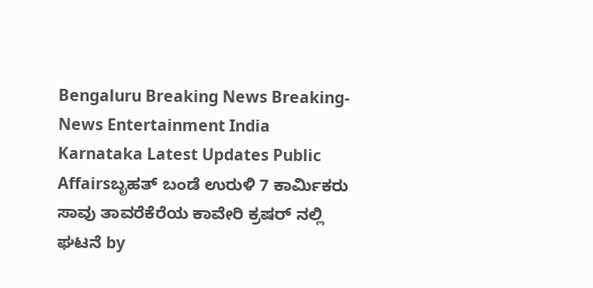Bengaluru Breaking News Breaking-News Entertainment India Karnataka Latest Updates Public Affairsಬೃಹತ್ ಬಂಡೆ ಉರುಳಿ 7 ಕಾರ್ಮಿಕರು ಸಾವು ತಾವರೆಕೆರೆಯ ಕಾವೇರಿ ಕ್ರಷರ್ ನಲ್ಲಿ ಘಟನೆ by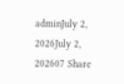adminJuly 2, 2026July 2, 202607 Share